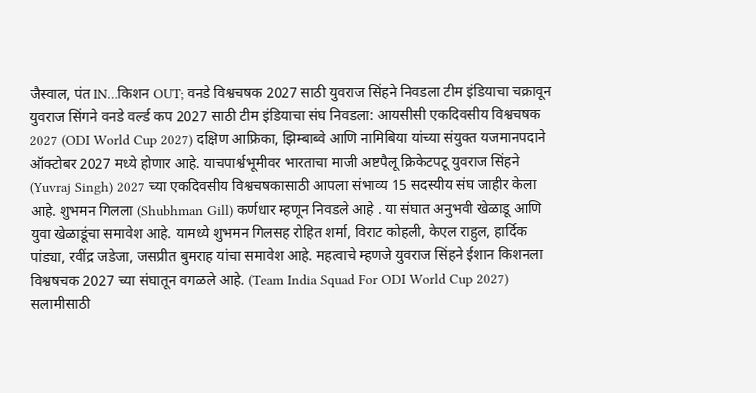जैस्वाल, पंत IN…किशन OUT; वनडे विश्वचषक 2027 साठी युवराज सिंहने निवडला टीम इंडियाचा चक्रावून
युवराज सिंगने वनडे वर्ल्ड कप 2027 साठी टीम इंडियाचा संघ निवडला: आयसीसी एकदिवसीय विश्वचषक 2027 (ODI World Cup 2027) दक्षिण आफ्रिका, झिम्बाब्वे आणि नामिबिया यांच्या संयुक्त यजमानपदाने ऑक्टोबर 2027 मध्ये होणार आहे. याचपार्श्वभूमीवर भारताचा माजी अष्टपैलू क्रिकेटपटू युवराज सिंहने (Yuvraj Singh) 2027 च्या एकदिवसीय विश्वचषकासाठी आपला संभाव्य 15 सदस्यीय संघ जाहीर केला आहे. शुभमन गिलला (Shubhman Gill) कर्णधार म्हणून निवडले आहे . या संघात अनुभवी खेळाडू आणि युवा खेळाडूंचा समावेश आहे. यामध्ये शुभमन गिलसह रोहित शर्मा, विराट कोहली, केएल राहुल, हार्दिक पांड्या, रवींद्र जडेजा, जसप्रीत बुमराह यांचा समावेश आहे. महत्वाचे म्हणजे युवराज सिंहने ईशान किशनला विश्वषचक 2027 च्या संघातून वगळले आहे. (Team India Squad For ODI World Cup 2027)
सलामीसाठी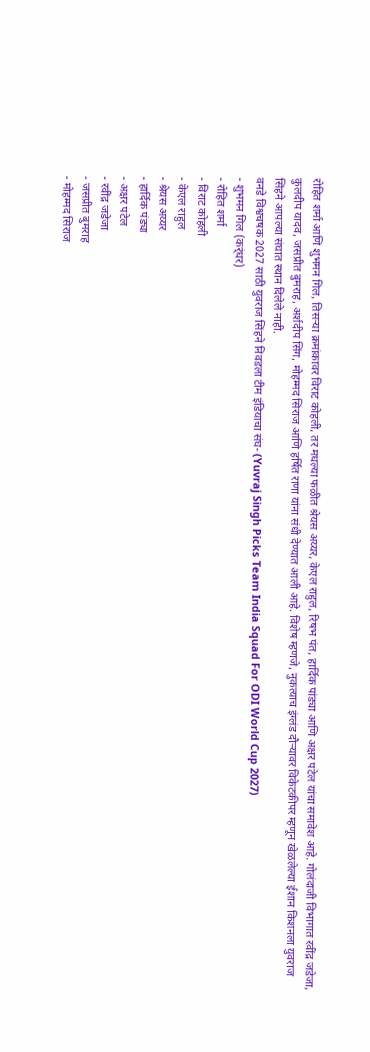रोहित शर्मा आणि शुभमन गिल, तिसऱ्या क्रमांकावर विराट कोहली, तर मधल्या फळीत श्रेयस अय्यर, केएल राहुल, रिषभ पंत, हार्दिक पांड्या आणि अक्षर पटेल यांचा समावेश आहे. गोलंदाजी विभागात रवींद्र जडेजा, कुलदीप यादव, जसप्रीत बुमराह, अर्शदीप सिंग, मोहम्मद सिराज आणि हर्षित राणा यांना संधी देण्यात आली आहे. विशेष म्हणजे, नुकत्याच इंग्लंड दौऱ्यावर विकेटकीपर म्हणून खेळलेल्या ईशान किशनला युवराज सिंहने आपल्या संघात स्थान दिलेले नाही.
वनडे विश्वचषक 2027 साठी युवराज सिंहने निवडला टीम इंडियाचा संघ- (Yuvraj Singh Picks Team India Squad For ODI World Cup 2027)
- शुभमन गिल (कर्ंधर)
- रोहित शर्मा
- विराट कोहली
- केएल राहुल
- श्रेयस अय्यर
- हार्दिक पंड्या
- अक्षर पटेल
- रवींद्र जडेजा
- जसप्रीत बुमराह
- मोहम्मद सिराज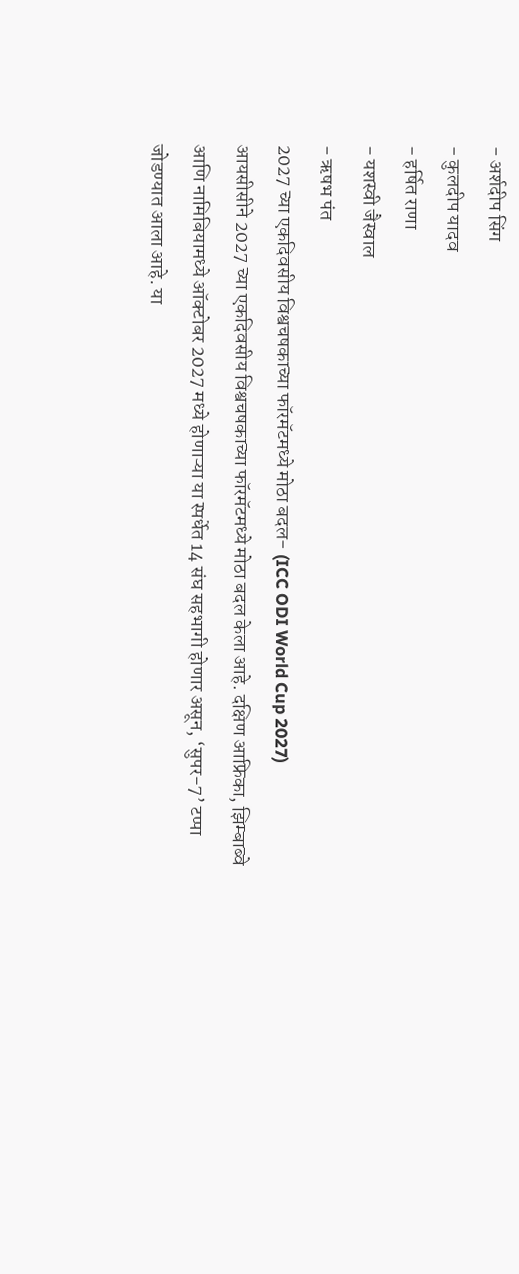- अर्शदीप सिंग
- कुलदीप यादव
- हर्षित राणा
- यशस्वी जैस्वाल
- ऋषभ पंत
2027 च्या एकदिवसीय विश्वचषकाच्या फॉरमॅटमध्ये मोठा बदल- (ICC ODI World Cup 2027)
आयसीसीने 2027 च्या एकदिवसीय विश्वचषकाच्या फॉरमॅटमध्ये मोठा बदल केला आहे. दक्षिण आफ्रिका, झिम्बाब्वे आणि नामिबियामध्ये ऑक्टोबर 2027 मध्ये होणाऱ्या या स्पर्धेत 14 संघ सहभागी होणार असून, ‘सुपर-7’ टप्पा जोडण्यात आला आहे. या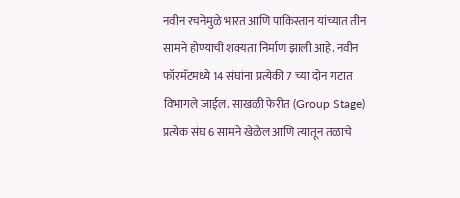नवीन रचनेमुळे भारत आणि पाकिस्तान यांच्यात तीन सामने होण्याची शक्यता निर्माण झाली आहे. नवीन फॉरमॅटमध्ये 14 संघांना प्रत्येकी 7 च्या दोन गटात विभागले जाईल. साखळी फेरीत (Group Stage) प्रत्येक संघ 6 सामने खेळेल आणि त्यातून तळाचे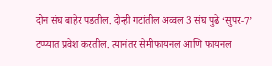दोन संघ बाहेर पडतील. दोन्ही गटांतील अव्वल 3 संघ पुढे ‘सुपर-7’ टप्प्यात प्रवेश करतील. त्यानंतर सेमीफायनल आणि फायनल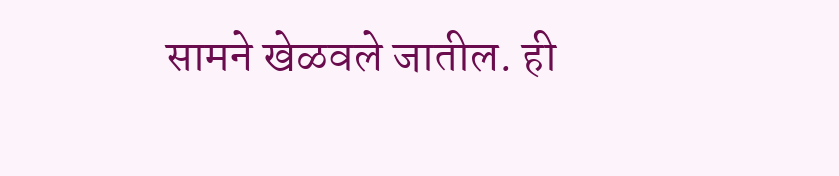सामने खेळवले जातील. ही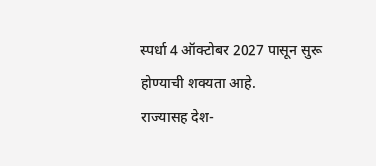स्पर्धा 4 ऑक्टोबर 2027 पासून सुरू होण्याची शक्यता आहे.
राज्यासह देश-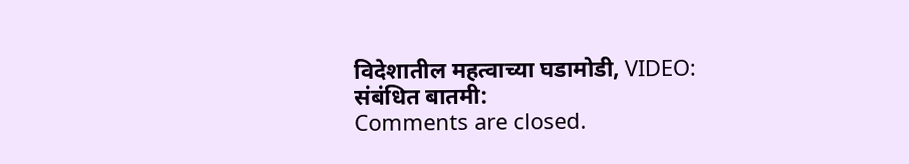विदेशातील महत्वाच्या घडामोडी, VIDEO:
संबंधित बातमी:
Comments are closed.